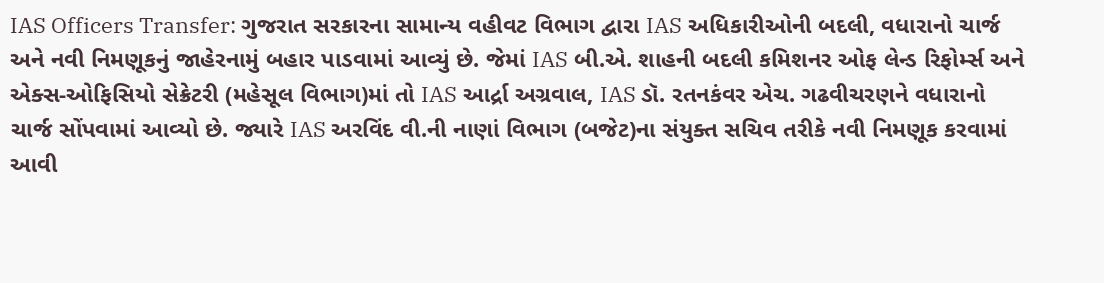IAS Officers Transfer: ગુજરાત સરકારના સામાન્ય વહીવટ વિભાગ દ્વારા IAS અધિકારીઓની બદલી, વધારાનો ચાર્જ અને નવી નિમણૂકનું જાહેરનામું બહાર પાડવામાં આવ્યું છે. જેમાં IAS બી.એ. શાહની બદલી કમિશનર ઓફ લેન્ડ રિફોર્મ્સ અને એક્સ-ઓફિસિયો સેક્રેટરી (મહેસૂલ વિભાગ)માં તો IAS આર્દ્રા અગ્રવાલ, IAS ડૉ. રતનકંવર એચ. ગઢવીચરણને વધારાનો ચાર્જ સોંપવામાં આવ્યો છે. જ્યારે IAS અરવિંદ વી.ની નાણાં વિભાગ (બજેટ)ના સંયુક્ત સચિવ તરીકે નવી નિમણૂક કરવામાં આવી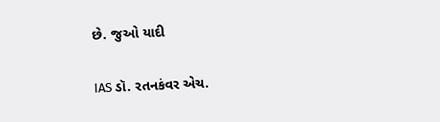છે. જુઓ યાદી

IAS ડૉ. રતનકંવર એચ.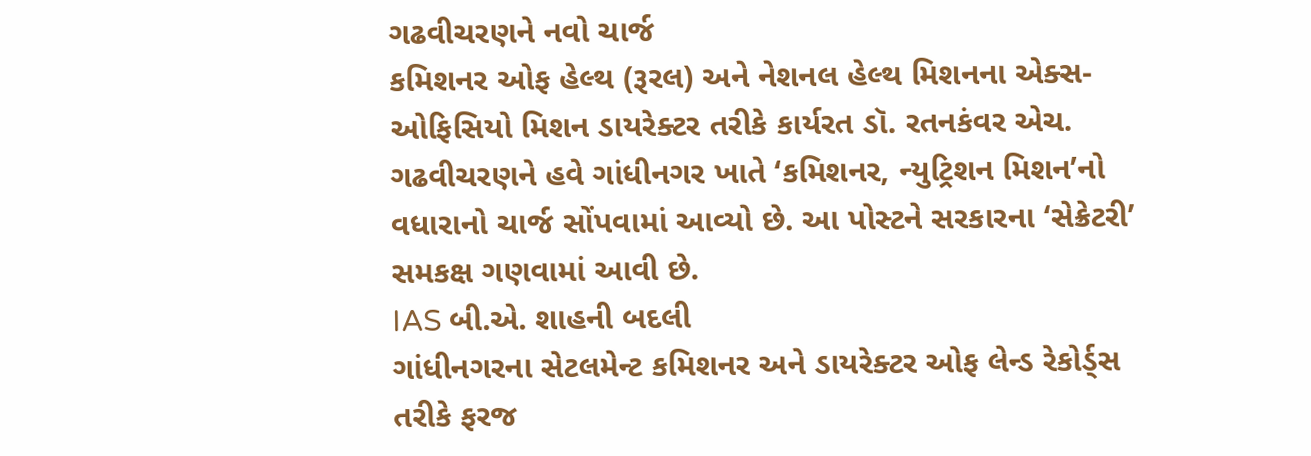ગઢવીચરણને નવો ચાર્જ
કમિશનર ઓફ હેલ્થ (રૂરલ) અને નેશનલ હેલ્થ મિશનના એક્સ-ઓફિસિયો મિશન ડાયરેક્ટર તરીકે કાર્યરત ડૉ. રતનકંવર એચ. ગઢવીચરણને હવે ગાંધીનગર ખાતે ‘કમિશનર, ન્યુટ્રિશન મિશન’નો વધારાનો ચાર્જ સોંપવામાં આવ્યો છે. આ પોસ્ટને સરકારના ‘સેક્રેટરી’ સમકક્ષ ગણવામાં આવી છે.
IAS બી.એ. શાહની બદલી
ગાંધીનગરના સેટલમેન્ટ કમિશનર અને ડાયરેક્ટર ઓફ લેન્ડ રેકોર્ડ્સ તરીકે ફરજ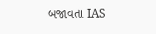બજાવતા IAS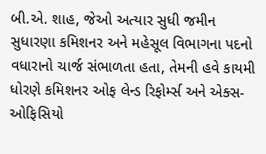બી.એ. શાહ, જેઓ અત્યાર સુધી જમીન સુધારણા કમિશનર અને મહેસૂલ વિભાગના પદનો વધારાનો ચાર્જ સંભાળતા હતા, તેમની હવે કાયમી ધોરણે કમિશનર ઓફ લેન્ડ રિફોર્મ્સ અને એક્સ-ઓફિસિયો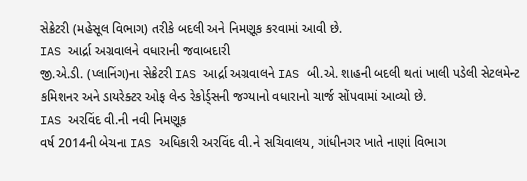સેક્રેટરી (મહેસૂલ વિભાગ) તરીકે બદલી અને નિમણૂક કરવામાં આવી છે.
IAS આર્દ્રા અગ્રવાલને વધારાની જવાબદારી
જી.એ.ડી. (પ્લાનિંગ)ના સેક્રેટરી IAS આર્દ્રા અગ્રવાલને IAS બી.એ. શાહની બદલી થતાં ખાલી પડેલી સેટલમેન્ટ કમિશનર અને ડાયરેક્ટર ઓફ લેન્ડ રેકોર્ડ્સની જગ્યાનો વધારાનો ચાર્જ સોંપવામાં આવ્યો છે.
IAS અરવિંદ વી.ની નવી નિમણૂક
વર્ષ 2014ની બેચના IAS અધિકારી અરવિંદ વી.ને સચિવાલય, ગાંધીનગર ખાતે નાણાં વિભાગ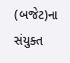(બજેટ)ના સંયુક્ત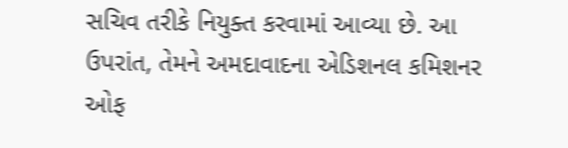સચિવ તરીકે નિયુક્ત કરવામાં આવ્યા છે. આ ઉપરાંત, તેમને અમદાવાદના એડિશનલ કમિશનર ઓફ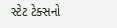સ્ટેટ ટેક્સનો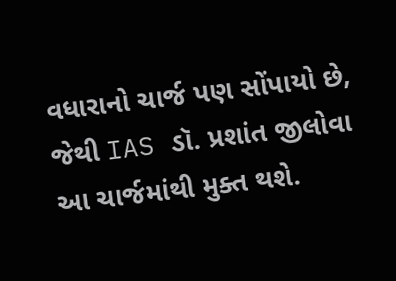વધારાનો ચાર્જ પણ સોંપાયો છે, જેથી IAS ડૉ. પ્રશાંત જીલોવા આ ચાર્જમાંથી મુક્ત થશે.